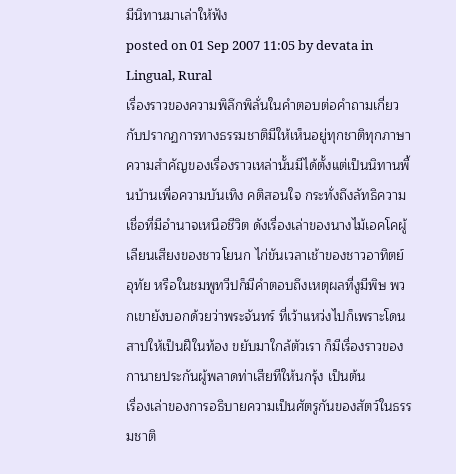มีนิทานมาเล่าให้ฟัง
posted on 01 Sep 2007 11:05 by devata in Lingual, Rural
เรื่องราวของความพิลึกพิลั่นในคำตอบต่อคำถามเกี่ยวกับปรากฏการทางธรรมชาติมีให้เห็นอยู่ทุกชาติทุกภาษา ความสำคัญของเรื่องราวเหล่านั้นมีได้ตั้งแต่เป็นนิทานพื้นบ้านเพื่อความบันเทิง คติสอนใจ กระทั่งถึงลัทธิความเชื่อที่มีอำนาจเหนือชีวิต ดังเรื่องเล่าของนางไม้เอคโคผู้เลียนเสียงของชาวโยนก ไก่ขันเวลาเช้าของชาวอาทิตย์อุทัย หรือในชมพูทวีปก็มีคำตอบถึงเหตุผลที่งูมีพิษ พวกเขายังบอกด้วยว่าพระจันทร์ ที่เว้าแหว่งไปก็เพราะโดนสาปให้เป็นฝีในท้อง ขยับมาใกล้ตัวเรา ก็มีเรื่องราวของกานายประกันผู้พลาดท่าเสียทีให้นกรุ้ง เป็นต้น
เรื่องเล่าของการอธิบายความเป็นศัตรูกันของสัตว์ในธรรมชาติ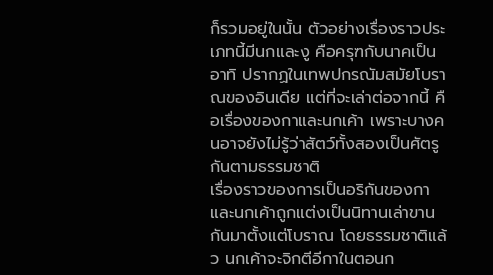ก็รวมอยู่ในนั้น ตัวอย่างเรื่องราวประเภทนี้มีนกและงู คือครุฑกับนาคเป็นอาทิ ปรากฏในเทพปกรณัมสมัยโบราณของอินเดีย แต่ที่จะเล่าต่อจากนี้ คือเรื่องของกาและนกเค้า เพราะบางคนอาจยังไม่รู้ว่าสัตว์ทั้งสองเป็นศัตรูกันตามธรรมชาติ
เรื่องราวของการเป็นอริกันของกาและนกเค้าถูกแต่งเป็นนิทานเล่าขานกันมาตั้งแต่โบราณ โดยธรรมชาติแล้ว นกเค้าจะจิกตีอีกาในตอนก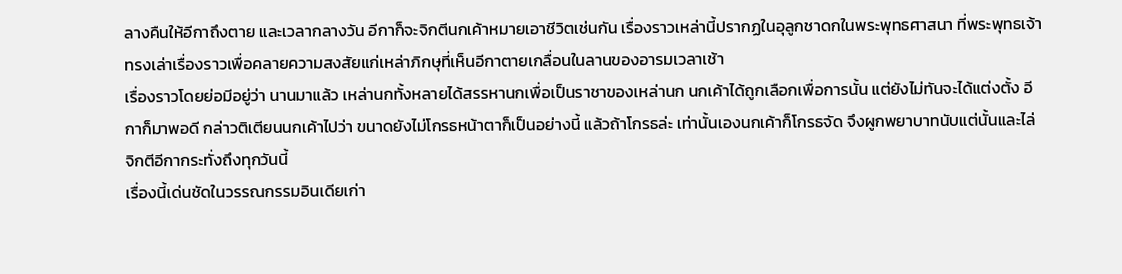ลางคืนให้อีกาถึงตาย และเวลากลางวัน อีกาก็จะจิกตีนกเค้าหมายเอาชีวิตเช่นกัน เรื่องราวเหล่านี้ปรากฏในอุลูกชาดกในพระพุทธศาสนา ที่พระพุทธเจ้าทรงเล่าเรื่องราวเพื่อคลายความสงสัยแก่เหล่าภิกษุที่เห็นอีกาตายเกลื่อนในลานของอารมเวลาเช้า
เรื่องราวโดยย่อมีอยู่ว่า นานมาแล้ว เหล่านกทั้งหลายได้สรรหานกเพื่อเป็นราชาของเหล่านก นกเค้าได้ถูกเลือกเพื่อการนั้น แต่ยังไม่ทันจะได้แต่งตั้ง อีกาก็มาพอดี กล่าวติเตียนนกเค้าไปว่า ขนาดยังไม่โกรธหน้าตาก็เป็นอย่างนี้ แล้วถ้าโกรธล่ะ เท่านั้นเองนกเค้าก็โกรธจัด จึงผูกพยาบาทนับแต่นั้นและไล่จิกตีอีกากระทั่งถึงทุกวันนี้
เรื่องนี้เด่นชัดในวรรณกรรมอินเดียเก่า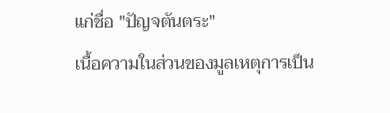แก่ชื่อ "ปัญจตันตระ"
เนื้อความในส่วนของมูลเหตุการเป็น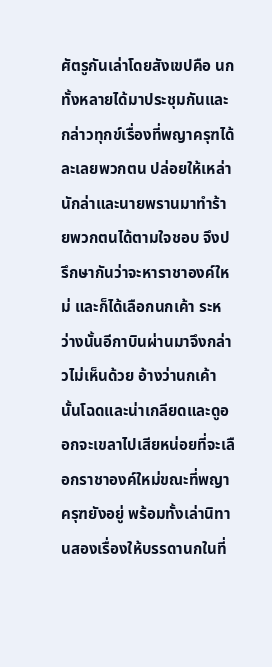ศัตรูกันเล่าโดยสังเขปคือ นกทั้งหลายได้มาประชุมกันและกล่าวทุกข์เรื่องที่พญาครุฑได้ละเลยพวกตน ปล่อยให้เหล่านักล่าและนายพรานมาทำร้ายพวกตนได้ตามใจชอบ จึงปรึกษากันว่าจะหาราชาองค์ใหม่ และก็ได้เลือกนกเค้า ระหว่างนั้นอีกาบินผ่านมาจึงกล่าวไม่เห็นด้วย อ้างว่านกเค้านั้นโฉดและน่าเกลียดและดูออกจะเขลาไปเสียหน่อยที่จะเลือกราชาองค์ใหม่ขณะที่พญาครุฑยังอยู่ พร้อมทั้งเล่านิทานสองเรื่องให้บรรดานกในที่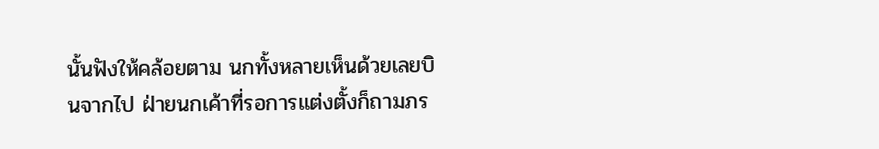นั้นฟังให้คล้อยตาม นกทั้งหลายเห็นด้วยเลยบินจากไป ฝ่ายนกเค้าที่รอการแต่งตั้งก็ถามภร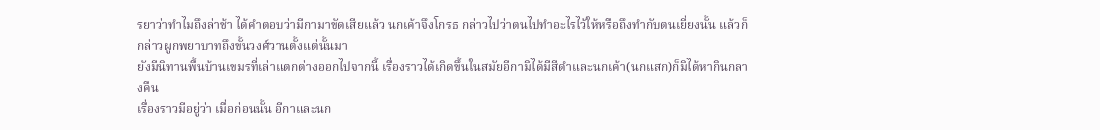รยาว่าทำไมถึงล่าช้า ได้คำตอบว่ามีกามาขัดเสียแล้ว นกเค้าจึงโกรธ กล่าวไปว่าตนไปทำอะไรไว้ให้หรือถึงทำกับตนเยี่ยงนั้น แล้วก็กล่าวผูกพยาบาทถึงขั้นวงศ์วานตั้งแต่นั้นมา
ยังมีนิทานพื้นบ้านเขมรที่เล่าแตกต่างออกไปจากนี้ เรื่องราวได้เกิดขึ้นในสมัยอีกามิได้มีสีดำและนกเค้า(นกแสก)ก็มิได้หากินกลางคืน
เรื่องราวมีอยู่ว่า เมื่อก่อนนั้น อีกาและนก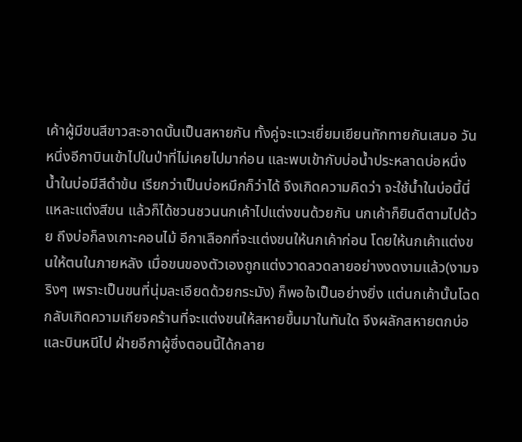เค้าผู้มีขนสีขาวสะอาดนั้นเป็นสหายกัน ทั้งคู่จะแวะเยี่ยมเยียนทักทายกันเสมอ วันหนึ่งอีกาบินเข้าไปในป่าที่ไม่เคยไปมาก่อน และพบเข้ากับบ่อน้ำประหลาดบ่อหนึ่ง น้ำในบ่อมีสีดำข้น เรียกว่าเป็นบ่อหมึกก็ว่าได้ จึงเกิดความคิดว่า จะใช้น้ำในบ่อนี้นี่แหละแต่งสีขน แล้วก็ได้ชวนชวนนกเค้าไปแต่งขนด้วยกัน นกเค้าก็ยินดีตามไปด้วย ถึงบ่อก็ลงเกาะคอนไม้ อีกาเลือกที่จะแต่งขนให้นกเค้าก่อน โดยให้นกเค้าแต่งขนให้ตนในภายหลัง เมื่อขนของตัวเองถูกแต่งวาดลวดลายอย่างงดงามแล้ว(งามจริงๆ เพราะเป็นขนที่นุ่มละเอียดด้วยกระมัง) ก็พอใจเป็นอย่างยิ่ง แต่นกเค้านั้นโฉด กลับเกิดความเกียจคร้านที่จะแต่งขนให้สหายขึ้นมาในทันใด จึงผลักสหายตกบ่อและบินหนีไป ฝ่ายอีกาผู้ซึ่งตอนนี้ได้กลาย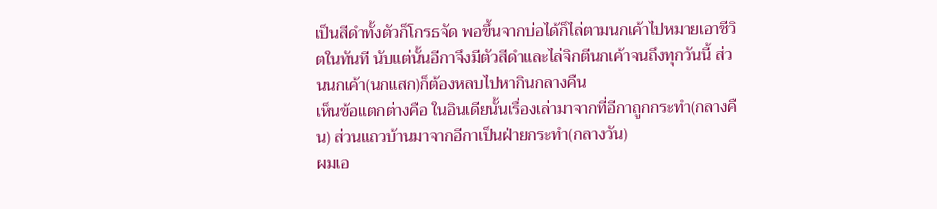เป็นสีดำทั้งตัวก็โกรธจัด พอขึ้นจากบ่อได้ก็ไล่ตามนกเค้าไปหมายเอาชีวิตในทันที นับแต่นั้นอีกาจึงมีตัวสีดำและไล่จิกตีนกเค้าจนถึงทุกวันนี้ ส่วนนกเค้า(นกแสก)ก็ต้องหลบไปหากินกลางคืน
เห็นข้อแตกต่างคือ ในอินเดียนั้นเรื่องเล่ามาจากที่อีกาถูกกระทำ(กลางคืน) ส่วนแถวบ้านมาจากอีกาเป็นฝ่ายกระทำ(กลางวัน)
ผมเอ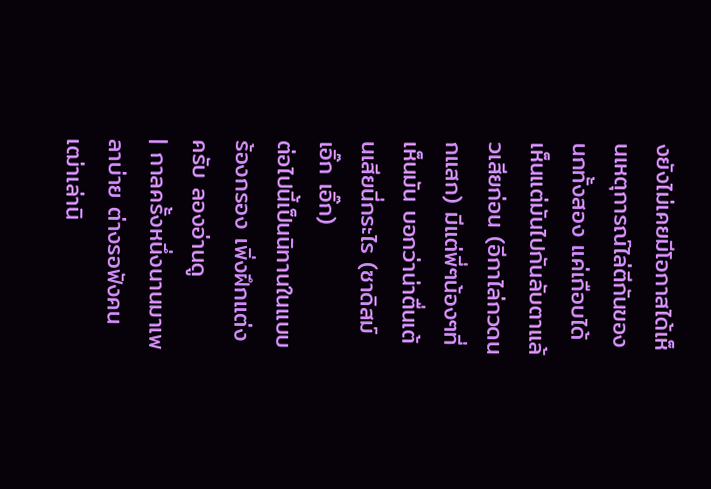งยังไม่เคยมีโอกาสได้เห็นเหตุการณ์ไล่ตีกันของนกทั้งสอง แค่เกือบได้เห็นแต่มันไปกันลับตาแล้วเสียก่อน (อีกาไล่กวดนกแสก) มีแต่พี่ๆน้องๆที่เห็นมัน บอกว่าน่าตื่นเต้นเสียนี่กระไร (ซาดิสม์ เอิ๊ก เอิ๊ก)
ต่อไปนี้เป็นนิทานในแบบร้องกรอง เพิ่งฝึกแต่งครับ ลองอ่านดู
| กาลครั้งหนึ่งนานมาเพลาบ่าย ต่างรอฟังคนเฒ่าเล่านิ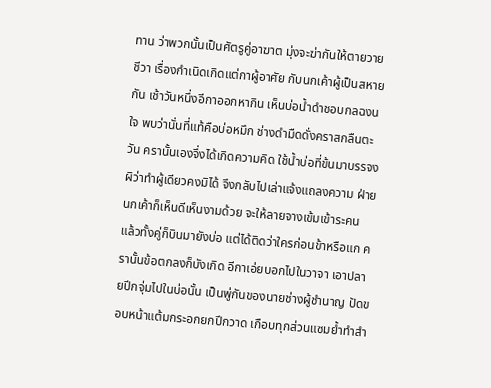ทาน ว่าพวกนั้นเป็นศัตรูคู่อาฆาต มุ่งจะฆ่ากันให้ตายวายชีวา เรื่องกำเนิดเกิดแต่กาผู้อาศัย กับนกเค้าผู้เป็นสหายกัน เช้าวันหนึ่งอีกาออกหากิน เห็นบ่อน้ำดำชอบกลฉงนใจ พบว่านั่นที่แท้คือบ่อหมึก ช่างดำมืดดั่งคราสกลืนตะวัน ครานั้นเองจึ่งได้เกิดความคิด ใช้น้ำบ่อที่ข้นมาบรรจง ผิว่าทำผู้เดียวคงมิได้ จึงกลับไปเล่าแจ้งแถลงความ ฝ่ายนกเค้าก็เห็นดีเห็นงามด้วย จะให้ลายจางเข้มเข้าระคน แล้วทั้งคู่ก็บินมายังบ่อ แต่ได้ติดว่าใครก่อนข้าหรือแก ครานั้นข้อตกลงก็บังเกิด อีกาเอ่ยบอกไปในวาจา เอาปลายปีกจุ่มไปในบ่อนั้น เป็นพู่กันของนายช่างผู้ชำนาญ ปัดขอบหน้าแต้มกระอกยกปีกวาด เกือบทุกส่วนแซมย้ำทำสำ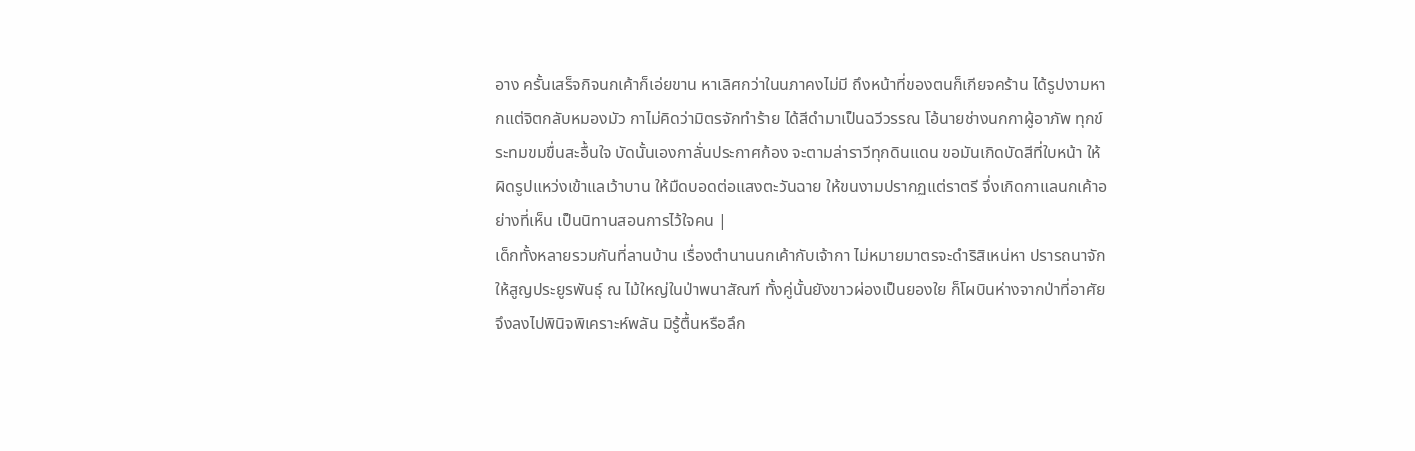อาง ครั้นเสร็จกิจนกเค้าก็เอ่ยขาน หาเลิศกว่าในนภาคงไม่มี ถึงหน้าที่ของตนก็เกียจคร้าน ได้รูปงามหากแต่จิตกลับหมองมัว กาไม่คิดว่ามิตรจักทำร้าย ได้สีดำมาเป็นฉวีวรรณ โอ้นายช่างนกกาผู้อาภัพ ทุกข์ระทมขมขื่นสะอื้นใจ บัดนั้นเองกาลั่นประกาศก้อง จะตามล่าราวีทุกดินแดน ขอมันเกิดบัดสีที่ใบหน้า ให้ผิดรูปแหว่งเข้าแลเว้าบาน ให้มืดบอดต่อแสงตะวันฉาย ให้ขนงามปรากฏแต่ราตรี จึ่งเกิดกาแลนกเค้าอย่างที่เห็น เป็นนิทานสอนการไว้ใจคน |
เด็กทั้งหลายรวมกันที่ลานบ้าน เรื่องตำนานนกเค้ากับเจ้ากา ไม่หมายมาตรจะดำริสิเหน่หา ปรารถนาจักให้สูญประยูรพันธุ์ ณ ไม้ใหญ่ในป่าพนาสัณฑ์ ทั้งคู่นั้นยังขาวผ่องเป็นยองใย ก็โผบินห่างจากป่าที่อาศัย จึงลงไปพินิจพิเคราะห์พลัน มิรู้ตื้นหรือลึก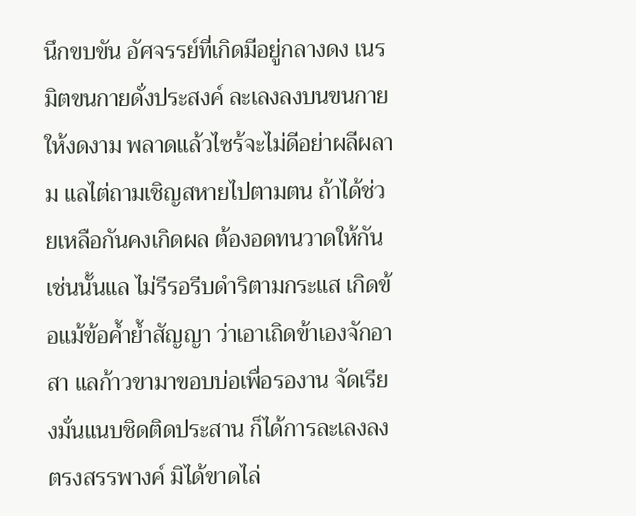นึกขบขัน อัศจรรย์ที่เกิดมีอยู่กลางดง เนรมิตขนกายดั่งประสงค์ ละเลงลงบนขนกายให้งดงาม พลาดแล้วไซร้จะไม่ดีอย่าผลีผลาม แลไต่ถามเชิญสหายไปตามตน ถ้าได้ช่วยเหลือกันคงเกิดผล ต้องอดทนวาดให้กันเช่นนั้นแล ไม่รีรอรีบดำริตามกระแส เกิดข้อแม้ข้อค้ำย้ำสัญญา ว่าเอาเถิดข้าเองจักอาสา แลก้าวขามาขอบบ่อเพื่อรองาน จัดเรียงมั่นแนบชิดติดประสาน ก็ได้การละเลงลงตรงสรรพางค์ มิได้ขาดไล่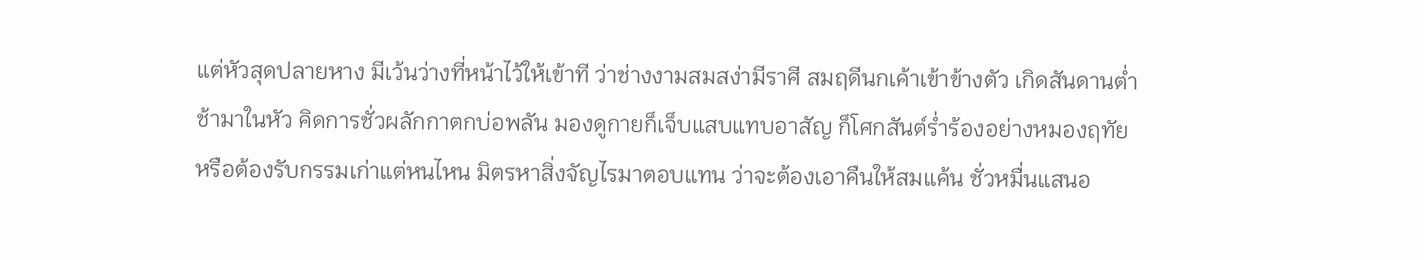แต่หัวสุดปลายหาง มีเว้นว่างที่หน้าไว้ให้เข้าที ว่าช่างงามสมสง่ามีราศี สมฤดีนกเค้าเข้าข้างตัว เกิดสันดานต่ำช้ามาในหัว คิดการชั่วผลักกาตกบ่อพลัน มองดูกายก็เจ็บแสบแทบอาสัญ ก็โศกสันต์ร่ำร้องอย่างหมองฤทัย หรือต้องรับกรรมเก่าแต่หนไหน มิตรหาสิ่งจัญไรมาตอบแทน ว่าจะต้องเอาคืนให้สมแค้น ชั่วหมื่นแสนอ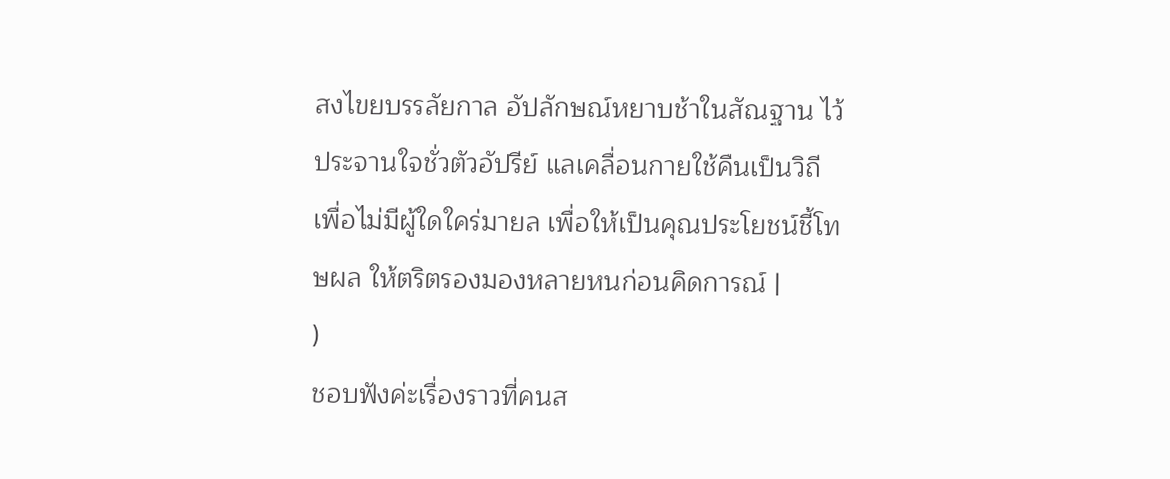สงไขยบรรลัยกาล อัปลักษณ์หยาบช้าในสัณฐาน ไว้ประจานใจชั่วตัวอัปรีย์ แลเคลื่อนกายใช้คืนเป็นวิถี เพื่อไม่มีผู้ใดใคร่มายล เพื่อให้เป็นคุณประโยชน์ชี้โทษผล ให้ตริตรองมองหลายหนก่อนคิดการณ์ |
)
ชอบฟังค่ะเรื่องราวที่คนส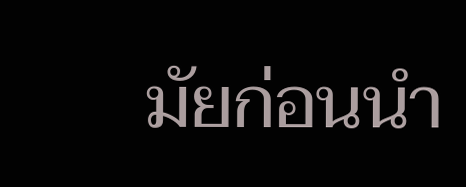มัยก่อนนำ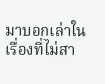มาบอกเล่าในเรื่องที่ไม่สา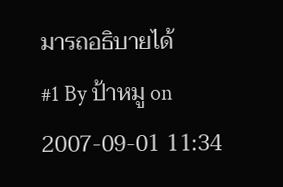มารถอธิบายได้
#1 By ป้าหมู on 2007-09-01 11:34